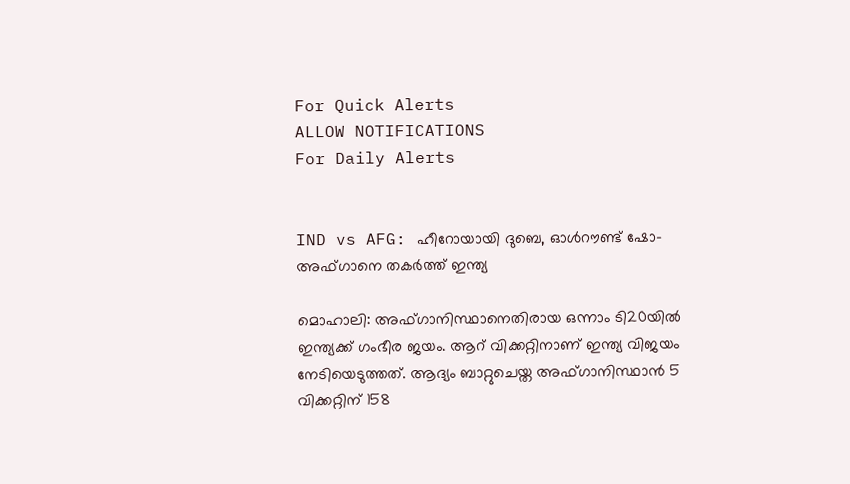For Quick Alerts
ALLOW NOTIFICATIONS
For Daily Alerts


IND vs AFG: ഹീറോയായി ദുബെ, ഓള്‍റൗണ്ട് ഷോ- അഫ്ഗാനെ തകര്‍ത്ത് ഇന്ത്യ

മൊഹാലി: അഫ്ഗാനിസ്ഥാനെതിരായ ഒന്നാം ടി20യില്‍ ഇന്ത്യക്ക് ഗംഭീര ജയം. ആറ് വിക്കറ്റിനാണ് ഇന്ത്യ വിജയം നേടിയെടുത്തത്. ആദ്യം ബാറ്റുചെയ്ത അഫ്ഗാനിസ്ഥാന്‍ 5 വിക്കറ്റിന് 158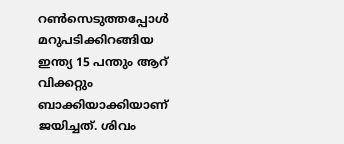റണ്‍സെടുത്തപ്പോള്‍ മറുപടിക്കിറങ്ങിയ ഇന്ത്യ 15 പന്തും ആറ് വിക്കറ്റും ബാക്കിയാക്കിയാണ് ജയിച്ചത്. ശിവം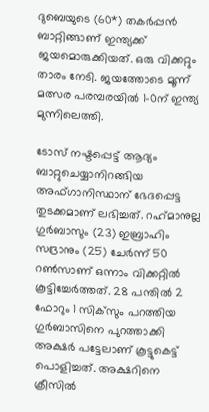ദുബെയുടെ (60*) തകര്‍പ്പന്‍ ബാറ്റിങ്ങാണ് ഇന്ത്യക്ക് ജയമൊരുക്കിയത്. ഒരു വിക്കറ്റും താരം നേടി. ജയത്തോടെ മൂന്ന് മത്സര പരമ്പരയില്‍ 1-0ന് ഇന്ത്യ മുന്നിലെത്തി.

ടോസ് നഷ്ടപ്പെട്ട് ആദ്യം ബാറ്റുചെയ്യാനിറങ്ങിയ അഫ്ഗാനിസ്ഥാന് ഭേദപ്പെട്ട തുടക്കമാണ് ലഭിച്ചത്. റഹ്‌മാനുല്ല ഗുര്‍ബാസും (23) ഇബ്രാഹിം സദ്രാനും (25) ചേര്‍ന്ന് 50 റണ്‍സാണ് ഒന്നാം വിക്കറ്റില്‍ കൂട്ടിച്ചേര്‍ത്തത്. 28 പന്തില്‍ 2 ഫോറും 1 സിക്‌സും പറത്തിയ ഗുര്‍ബാസിനെ പുറത്താക്കി അക്ഷര്‍ പട്ടേലാണ് കൂട്ടുകെട്ട് പൊളിച്ചത്. അക്ഷറിനെ ക്രീസില്‍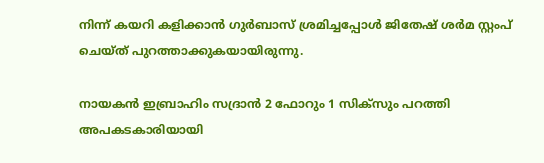നിന്ന് കയറി കളിക്കാന്‍ ഗുര്‍ബാസ് ശ്രമിച്ചപ്പോള്‍ ജിതേഷ് ശര്‍മ സ്റ്റംപ് ചെയ്ത് പുറത്താക്കുകയായിരുന്നു.

നായകന്‍ ഇബ്രാഹിം സദ്രാന്‍ 2 ഫോറും 1 സിക്‌സും പറത്തി അപകടകാരിയായി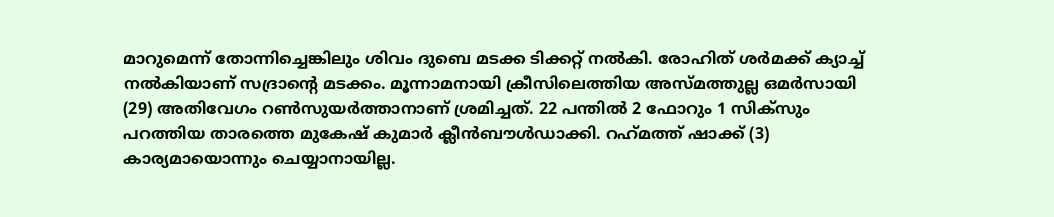മാറുമെന്ന് തോന്നിച്ചെങ്കിലും ശിവം ദുബെ മടക്ക ടിക്കറ്റ് നല്‍കി. രോഹിത് ശര്‍മക്ക് ക്യാച്ച് നല്‍കിയാണ് സദ്രാന്റെ മടക്കം. മൂന്നാമനായി ക്രീസിലെത്തിയ അസ്മത്തുല്ല ഒമര്‍സായി (29) അതിവേഗം റണ്‍സുയര്‍ത്താനാണ് ശ്രമിച്ചത്. 22 പന്തില്‍ 2 ഫോറും 1 സിക്‌സും പറത്തിയ താരത്തെ മുകേഷ് കുമാര്‍ ക്ലീന്‍ബൗള്‍ഡാക്കി. റഹ്‌മത്ത് ഷാക്ക് (3) കാര്യമായൊന്നും ചെയ്യാനായില്ല.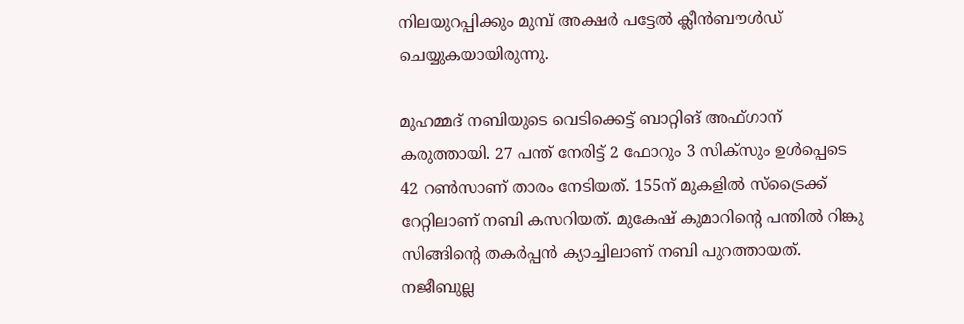നിലയുറപ്പിക്കും മുമ്പ് അക്ഷര്‍ പട്ടേല്‍ ക്ലീന്‍ബൗള്‍ഡ് ചെയ്യുകയായിരുന്നു.

മുഹമ്മദ് നബിയുടെ വെടിക്കെട്ട് ബാറ്റിങ് അഫ്ഗാന് കരുത്തായി. 27 പന്ത് നേരിട്ട് 2 ഫോറും 3 സിക്‌സും ഉള്‍പ്പെടെ 42 റണ്‍സാണ് താരം നേടിയത്. 155ന് മുകളില്‍ സ്‌ട്രൈക്ക് റേറ്റിലാണ് നബി കസറിയത്. മുകേഷ് കുമാറിന്റെ പന്തില്‍ റിങ്കു സിങ്ങിന്റെ തകര്‍പ്പന്‍ ക്യാച്ചിലാണ് നബി പുറത്തായത്. നജീബുല്ല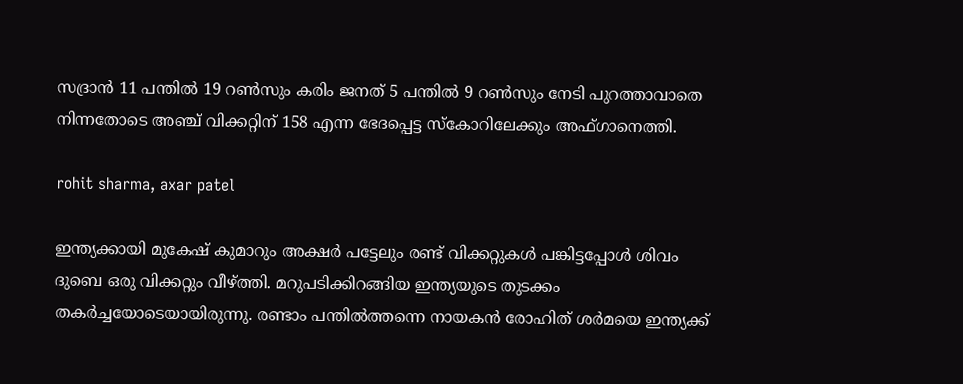സദ്രാന്‍ 11 പന്തില്‍ 19 റണ്‍സും കരിം ജനത് 5 പന്തില്‍ 9 റണ്‍സും നേടി പുറത്താവാതെ നിന്നതോടെ അഞ്ച് വിക്കറ്റിന് 158 എന്ന ഭേദപ്പെട്ട സ്‌കോറിലേക്കും അഫ്ഗാനെത്തി.

rohit sharma, axar patel

ഇന്ത്യക്കായി മുകേഷ് കുമാറും അക്ഷര്‍ പട്ടേലും രണ്ട് വിക്കറ്റുകള്‍ പങ്കിട്ടപ്പോള്‍ ശിവം ദുബെ ഒരു വിക്കറ്റും വീഴ്ത്തി. മറുപടിക്കിറങ്ങിയ ഇന്ത്യയുടെ തുടക്കം തകര്‍ച്ചയോടെയായിരുന്നു. രണ്ടാം പന്തില്‍ത്തന്നെ നായകന്‍ രോഹിത് ശര്‍മയെ ഇന്ത്യക്ക്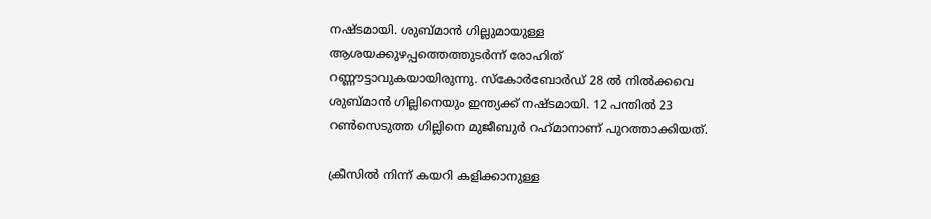നഷ്ടമായി. ശുബ്മാന്‍ ഗില്ലുമായുള്ള ആശയക്കുഴപ്പത്തെത്തുടര്‍ന്ന് രോഹിത് റണ്ണൗട്ടാവുകയായിരുന്നു. സ്‌കോര്‍ബോര്‍ഡ് 28 ല്‍ നില്‍ക്കവെ ശുബ്മാന്‍ ഗില്ലിനെയും ഇന്ത്യക്ക് നഷ്ടമായി. 12 പന്തില്‍ 23 റണ്‍സെടുത്ത ഗില്ലിനെ മുജീബുര്‍ റഹ്‌മാനാണ് പുറത്താക്കിയത്.

ക്രീസില്‍ നിന്ന് കയറി കളിക്കാനുള്ള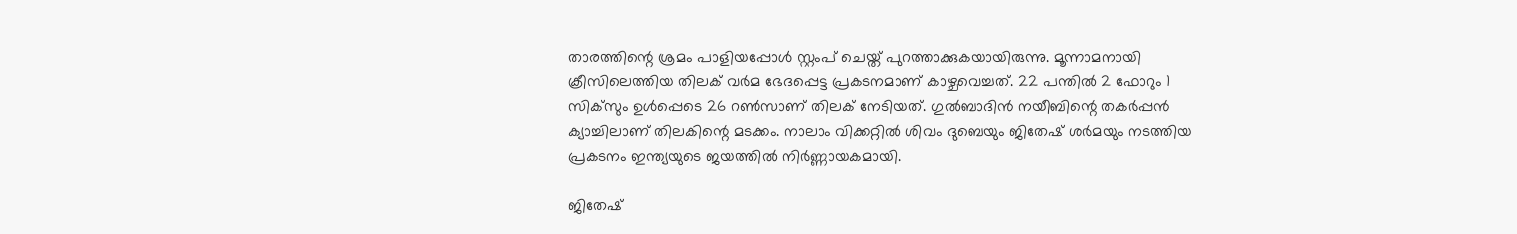താരത്തിന്റെ ശ്രമം പാളിയപ്പോള്‍ സ്റ്റംപ് ചെയ്ത് പുറത്താക്കുകയായിരുന്നു. മൂന്നാമനായി ക്രീസിലെത്തിയ തിലക് വര്‍മ ഭേദപ്പെട്ട പ്രകടനമാണ് കാഴ്ചവെച്ചത്. 22 പന്തില്‍ 2 ഫോറും 1 സിക്‌സും ഉള്‍പ്പെടെ 26 റണ്‍സാണ് തിലക് നേടിയത്. ഗുല്‍ബാദിന്‍ നയീബിന്റെ തകര്‍പ്പന്‍ ക്യാച്ചിലാണ് തിലകിന്റെ മടക്കം. നാലാം വിക്കറ്റില്‍ ശിവം ദുബെയും ജിതേഷ് ശര്‍മയും നടത്തിയ പ്രകടനം ഇന്ത്യയുടെ ജയത്തില്‍ നിര്‍ണ്ണായകമായി.

ജിതേഷ്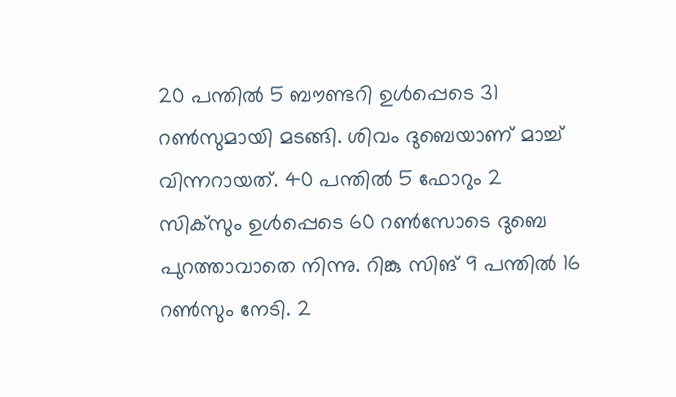20 പന്തില്‍ 5 ബൗണ്ടറി ഉള്‍പ്പെടെ 31 റണ്‍സുമായി മടങ്ങി. ശിവം ദുബെയാണ് മാച്ച് വിന്നറായത്. 40 പന്തില്‍ 5 ഫോറും 2 സിക്‌സും ഉള്‍പ്പെടെ 60 റണ്‍സോടെ ദുബെ പുറത്താവാതെ നിന്നു. റിങ്കു സിങ് 9 പന്തില്‍ 16 റണ്‍സും നേടി. 2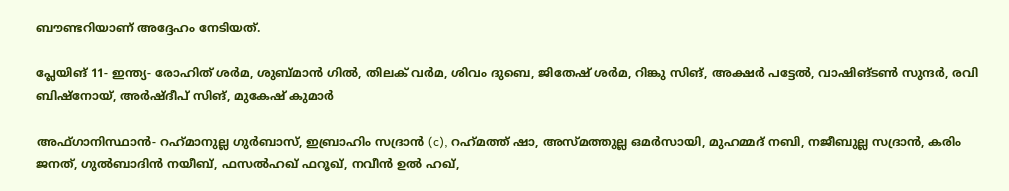ബൗണ്ടറിയാണ് അദ്ദേഹം നേടിയത്.

പ്ലേയിങ് 11- ഇന്ത്യ- രോഹിത് ശര്‍മ, ശുബ്മാന്‍ ഗില്‍, തിലക് വര്‍മ, ശിവം ദുബെ, ജിതേഷ് ശര്‍മ, റിങ്കു സിങ്, അക്ഷര്‍ പട്ടേല്‍, വാഷിങ്ടണ്‍ സുന്ദര്‍, രവി ബിഷ്‌നോയ്, അര്‍ഷ്ദീപ് സിങ്, മുകേഷ് കുമാര്‍

അഫ്ഗാനിസ്ഥാന്‍- റഹ്‌മാനുല്ല ഗുര്‍ബാസ്, ഇബ്രാഹിം സദ്രാന്‍ (c), റഹ്‌മത്ത് ഷാ, അസ്മത്തുല്ല ഒമര്‍സായി, മുഹമ്മദ് നബി, നജീബുല്ല സദ്രാന്‍, കരിം ജനത്, ഗുല്‍ബാദിന്‍ നയീബ്, ഫസല്‍ഹഖ് ഫറൂഖ്, നവീന്‍ ഉല്‍ ഹഖ്,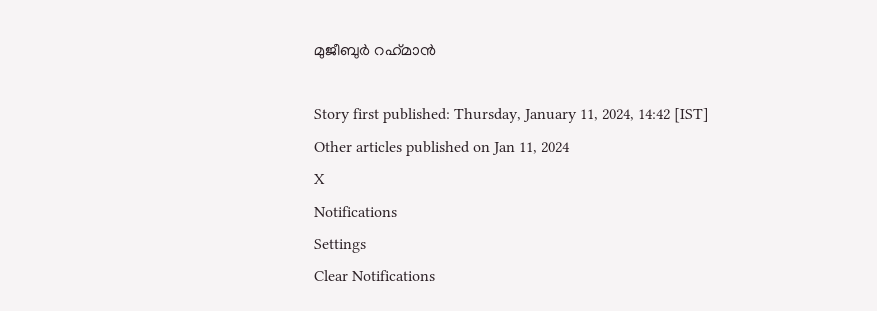മുജീബുര്‍ റഹ്‌മാന്‍

Story first published: Thursday, January 11, 2024, 14:42 [IST]
Other articles published on Jan 11, 2024
X
Notifications
Settings
Clear Notifications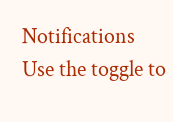Notifications
Use the toggle to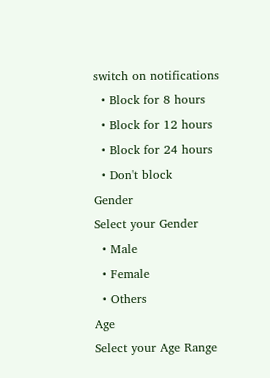switch on notifications
  • Block for 8 hours
  • Block for 12 hours
  • Block for 24 hours
  • Don't block
Gender
Select your Gender
  • Male
  • Female
  • Others
Age
Select your Age Range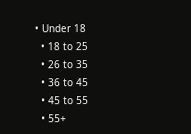• Under 18
  • 18 to 25
  • 26 to 35
  • 36 to 45
  • 45 to 55
  • 55+